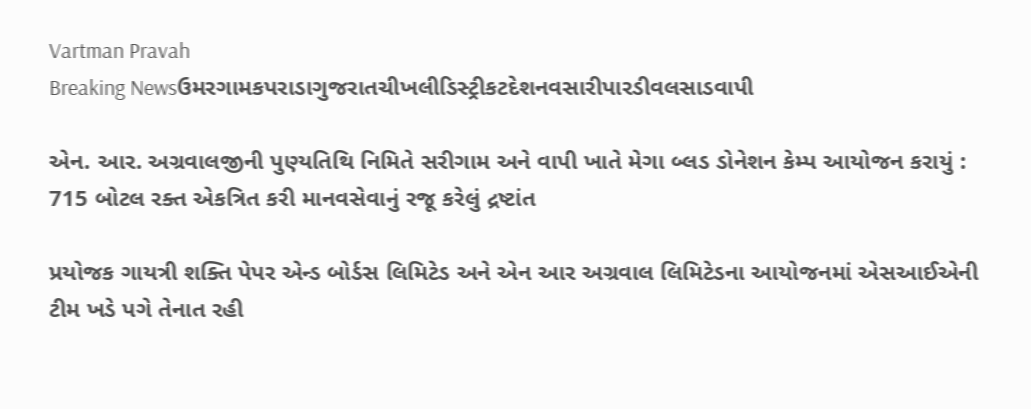Vartman Pravah
Breaking Newsઉમરગામકપરાડાગુજરાતચીખલીડિસ્ટ્રીકટદેશનવસારીપારડીવલસાડવાપી

એન. આર. અગ્રવાલજીની પુણ્‍યતિથિ નિમિતે સરીગામ અને વાપી ખાતે મેગા બ્‍લડ ડોનેશન કેમ્‍પ આયોજન કરાયું : 715 બોટલ રક્‍ત એકત્રિત કરી માનવસેવાનું રજૂ કરેલું દ્રષ્ટાંત

પ્રયોજક ગાયત્રી શક્‍તિ પેપર એન્‍ડ બોર્ડસ લિમિટેડ અને એન આર અગ્રવાલ લિમિટેડના આયોજનમાં એસઆઈએની ટીમ ખડે પગે તેનાત રહી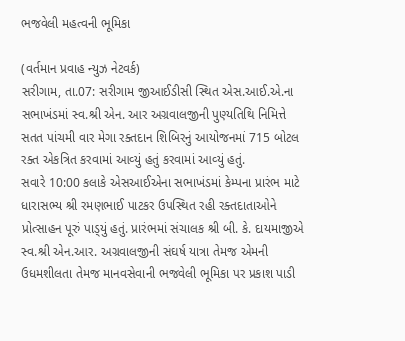ભજવેલી મહત્‍વની ભૂમિકા

(વર્તમાન પ્રવાહ ન્‍યુઝ નેટવર્ક)
સરીગામ, તા.07: સરીગામ જીઆઈડીસી સ્‍થિત એસ.આઈ.એ.ના સભાખંડમાં સ્‍વ.શ્રી એન. આર અગ્રવાલજીની પુણ્‍યતિથિ નિમિત્તે સતત પાંચમી વાર મેગા રક્‍તદાન શિબિરનું આયોજનમાં 715 બોટલ રક્‍ત એકત્રિત કરવામાં આવ્‍યું હતું કરવામાં આવ્‍યું હતું.
સવારે 10:00 કલાકે એસઆઈએના સભાખંડમાં કેમ્‍પના પ્રારંભ માટે ધારાસભ્‍ય શ્રી રમણભાઈ પાટકર ઉપસ્‍થિત રહી રક્‍તદાતાઓને પ્રોત્‍સાહન પૂરું પાડ્‍યું હતું. પ્રારંભમાં સંચાલક શ્રી બી. કે. દાયમાજીએ સ્‍વ.શ્રી એન.આર. અગ્રવાલજીની સંઘર્ષ યાત્રા તેમજ એમની ઉધમશીલતા તેમજ માનવસેવાની ભજવેલી ભૂમિકા પર પ્રકાશ પાડી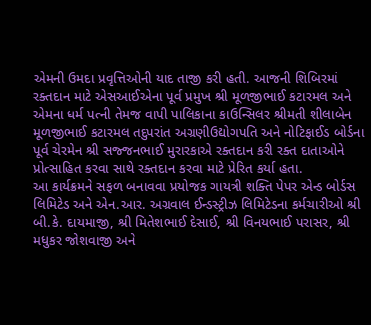એમની ઉમદા પ્રવૃત્તિઓની યાદ તાજી કરી હતી. આજની શિબિરમાં રક્‍તદાન માટે એસઆઈએના પૂર્વ પ્રમુખ શ્રી મૂળજીભાઈ કટારમલ અને એમના ધર્મ પત્‍ની તેમજ વાપી પાલિકાના કાઉન્‍સિલર શ્રીમતી શીલાબેન મૂળજીભાઈ કટારમલ તદુપરાંત અગ્રણીઉદ્યોગપતિ અને નોટિફાઈડ બોર્ડના પૂર્વ ચેરમેન શ્રી સજ્જનભાઈ મુરારકાએ રક્‍તદાન કરી રક્‍ત દાતાઓને પ્રોત્‍સાહિત કરવા સાથે રક્‍તદાન કરવા માટે પ્રેરિત કર્યા હતા.
આ કાર્યક્રમને સફળ બનાવવા પ્રયોજક ગાયત્રી શક્‍તિ પેપર એન્‍ડ બોર્ડસ લિમિટેડ અને એન.આર. અગ્રવાલ ઈન્‍ડસ્‍ટ્રીઝ લિમિટેડના કર્મચારીઓ શ્રી બી.કે. દાયમાજી, શ્રી મિતેશભાઈ દેસાઈ, શ્રી વિનયભાઈ પરાસર, શ્રી મધુકર જોશવાજી અને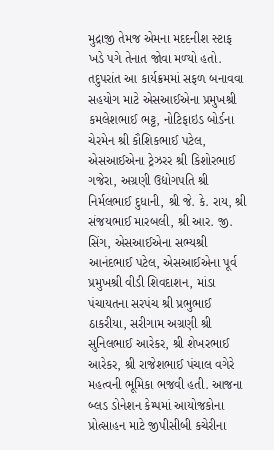મુદ્રાજી તેમજ એમના મદદનીશ સ્‍ટાફ ખડે પગે તેનાત જોવા મળ્‍યો હતો. તદુપરાંત આ કાર્યક્રમમાં સફળ બનાવવા સહયોગ માટે એસઆઈએના પ્રમુખશ્રી કમલેશભાઈ ભટ્ટ, નોટિફાઇડ બોર્ડના ચેરમેન શ્રી કૌશિકભાઈ પટેલ, એસઆઈએના ટ્રેઝરર શ્રી કિશોરભાઈ ગજેરા, અગ્રણી ઉદ્યોગપતિ શ્રી નિર્મલભાઈ દુધાની, શ્રી જે. કે. રાય, શ્રી સંજયભાઈ મારબલી, શ્રી આર. જી. સિંગ, એસઆઈએના સભ્‍યશ્રી આનંદભાઈ પટેલ, એસઆઈએના પૂર્વ પ્રમુખશ્રી વીડી શિવદાશન, માંડા પંચાયતના સરપંચ શ્રી પ્રભુભાઈ ઠાકરીયા, સરીગામ અગ્રણી શ્રી સુનિલભાઈ આરેકર, શ્રી શેખરભાઈ આરેકર, શ્રી રાજેશભાઈ પંચાલ વગેરે મહત્‍વની ભૂમિકા ભજવી હતી. આજના બ્‍લડ ડોનેશન કેમ્‍પમાં આયોજકોના પ્રોત્‍સાહન માટે જીપીસીબી કચેરીના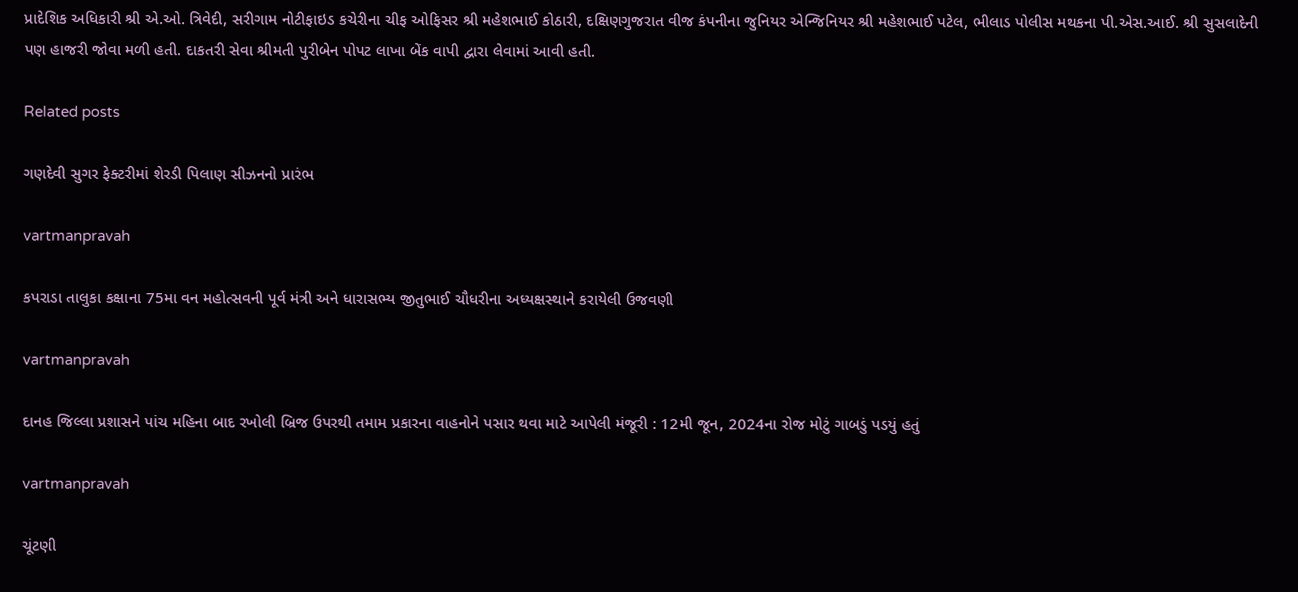પ્રાદેશિક અધિકારી શ્રી એ.ઓ. ત્રિવેદી, સરીગામ નોટીફાઇડ કચેરીના ચીફ ઓફિસર શ્રી મહેશભાઈ કોઠારી, દક્ષિણગુજરાત વીજ કંપનીના જુનિયર એન્‍જિનિયર શ્રી મહેશભાઈ પટેલ, ભીલાડ પોલીસ મથકના પી.એસ.આઈ. શ્રી સુસલાદેની પણ હાજરી જોવા મળી હતી. દાકતરી સેવા શ્રીમતી પુરીબેન પોપટ લાખા બેંક વાપી દ્વારા લેવામાં આવી હતી.

Related posts

ગણદેવી સુગર ફેક્‍ટરીમાં શેરડી પિલાણ સીઝનનો પ્રારંભ

vartmanpravah

કપરાડા તાલુકા કક્ષાના 75મા વન મહોત્‍સવની પૂર્વ મંત્રી અને ધારાસભ્‍ય જીતુભાઈ ચૌધરીના અધ્‍યક્ષસ્‍થાને કરાયેલી ઉજવણી

vartmanpravah

દાનહ જિલ્લા પ્રશાસને પાંચ મહિના બાદ રખોલી બ્રિજ ઉપરથી તમામ પ્રકારના વાહનોને પસાર થવા માટે આપેલી મંજૂરી : 12મી જૂન, 2024ના રોજ મોટું ગાબડું પડયું હતું

vartmanpravah

ચૂંટણી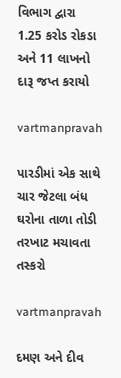વિભાગ દ્વારા 1.25 કરોડ રોકડા અને 11 લાખનો દારૂ જપ્ત કરાયો

vartmanpravah

પારડીમાં એક સાથે ચાર જેટલા બંધ ઘરોના તાળા તોડી તરખાટ મચાવતા તસ્‍કરો

vartmanpravah

દમણ અને દીવ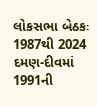લોકસભા બેઠકઃ 1987થી 2024 દમણ-દીવમાં 1991ની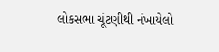લોકસભા ચૂંટણીથી નંખાયેલો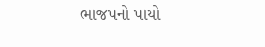ભાજપનો પાયો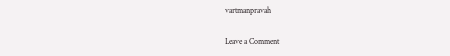vartmanpravah

Leave a Comment